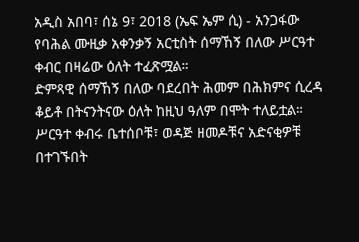አዲስ አበባ፣ ሰኔ 9፣ 2018 (ኤፍ ኤም ሲ) - አንጋፋው የባሕል ሙዚቃ አቀንቃኝ አርቲስት ሰማኸኝ በለው ሥርዓተ ቀብር በዛሬው ዕለት ተፈጽሟል።
ድምጻዊ ሰማኸኝ በለው ባደረበት ሕመም በሕክምና ሲረዳ ቆይቶ በትናንትናው ዕለት ከዚህ ዓለም በሞት ተለይቷል።
ሥርዓተ ቀብሩ ቤተሰቦቹ፣ ወዳጅ ዘመዶቹና አድናቂዎቹ በተገኙበት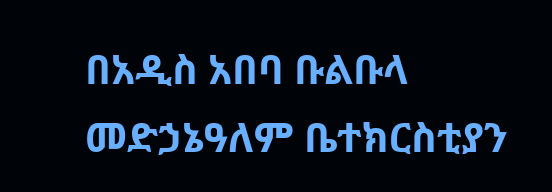በአዲስ አበባ ቡልቡላ መድኃኔዓለም ቤተክርስቲያን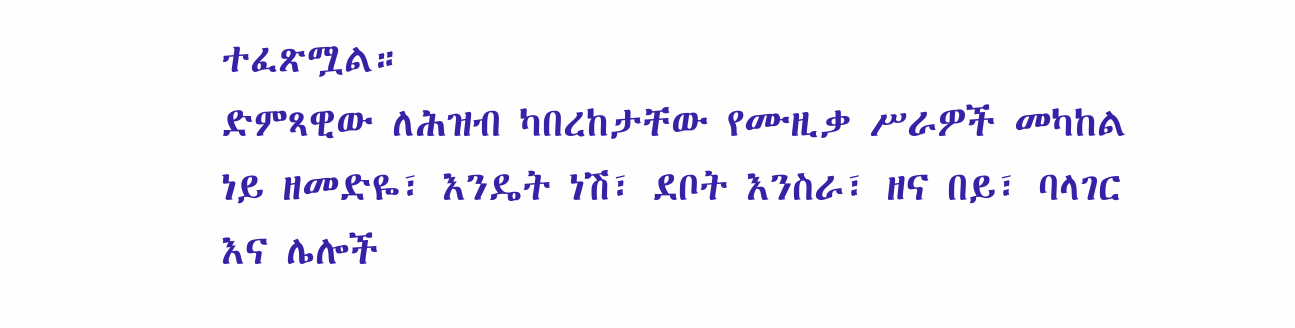ተፈጽሟል።
ድምጻዊው ለሕዝብ ካበረከታቸው የሙዚቃ ሥራዎች መካከል ነይ ዘመድዬ፣ እንዴት ነሽ፣ ደቦት እንስራ፣ ዘና በይ፣ ባላገር እና ሌሎች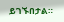ይገኙበታል።